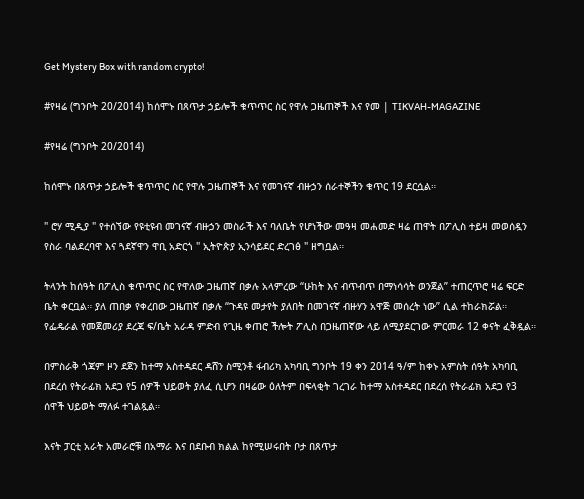Get Mystery Box with random crypto!

#የዛሬ (ግንቦት 20/2014) ከሰሞኑ በጸጥታ ኃይሎች ቁጥጥር ስር የዋሉ ጋዜጠኞች እና የመ | TIKVAH-MAGAZINE

#የዛሬ (ግንቦት 20/2014)

ከሰሞኑ በጸጥታ ኃይሎች ቁጥጥር ስር የዋሉ ጋዜጠኞች እና የመገናኛ ብዙኃን ሰራተኞችን ቁጥር 19 ደርሷል።

" ሮሃ ሚዲያ " የተሰኘው የዩቲዩብ መገናኛ ብዙኃን መስራች እና ባለቤት የሆነችው መዓዛ መሐመድ ዛሬ ጠዋት በፖሊስ ተይዛ መወሰዷን የስራ ባልደረባዋ እና ጓደኛዋን ዋቢ አድርጎ " ኢትዮጵያ ኢንሳይደር ድረገፅ " ዘግቧል።

ትላንት ከሰዓት በፖሊስ ቁጥጥር ስር የዋለው ጋዜጠኛ በቃሉ አላምረው “ሁከት እና ብጥብጥ በማነሳሳት ወንጀል” ተጠርጥሮ ዛሬ ፍርድ ቤት ቀርቧል። ያለ ጠበቃ የቀረበው ጋዜጠኛ በቃሉ “ጉዳዩ መታየት ያለበት በመገናኛ ብዙሃን አዋጅ መሰረት ነው” ሲል ተከራክሯል። የፌዴራል የመጀመሪያ ደረጃ ፍ/ቤት አራዳ ምድብ የጊዜ ቀጠሮ ችሎት ፖሊስ በጋዜጠኛው ላይ ለሚያደርገው ምርመራ 12 ቀናት ፈቅዷል።

በምስራቅ ጎጃም ዞን ደጀን ከተማ አስተዳደር ዳሸን ስሚንቶ ፋብሪካ አካባቢ ግንቦት 19 ቀን 2014 ዓ/ም ከቀኑ አምስት ሰዓት አካባቢ በደረሰ የትራፊክ አደጋ የ5 ሰዎች ህይወት ያለፈ ሲሆን በዛሬው ዕለትም በፍላቂት ገረገራ ከተማ አስተዳደር በደረሰ የትራፊክ አደጋ የ3 ሰዋች ህይወት ማለፉ ተገልጿል።

እናት ፓርቲ አራት አመራሮቹ በአማራ እና በደቡብ ክልል ከየሚሠሩበት ቦታ በጸጥታ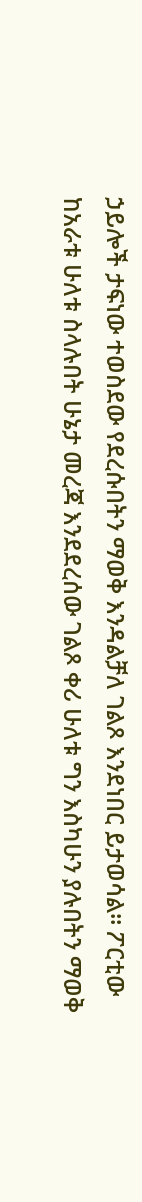ኃይሎች ታፍነው ተወስደው የደረሱበትን ማወቅ እንዳልቻለ ገልጾ እንደነበር ይታወሳል። ፖርቲው ከአራቱ ሁለቱ ስላሉበት ሁኔታ መረጃ እንደደረሰው ገልጾ ቀሪ ሁለቱ ግን እስካሁን ያሉበትን ማወቅ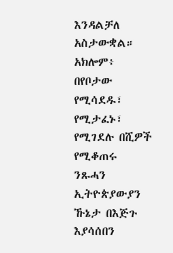እንዳልቻለ አስታውቋል። አክሎም፥ በየቦታው የሚሳደዱ፣ የሚታፈኑ፣ የሚገደሉ በሺዎች የሚቆጠሩ ንጹሓን ኢትዮጵያውያን ኹኔታ በእጅጉ እያሳሰበን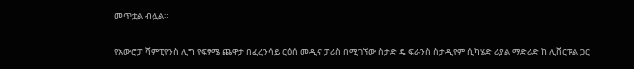መጥቷል ብሏል።

የአውሮፓ ሻምፒየንስ ሊግ የፍፃሜ ጨዋታ በፈረንሳይ ርዕሰ መዲና ፓሪስ በሚገኘው ስታድ ዴ ፍራንስ ስታዲየም ሲካሄድ ሪያል ማድሪድ ከ ሊቨርፑል ጋር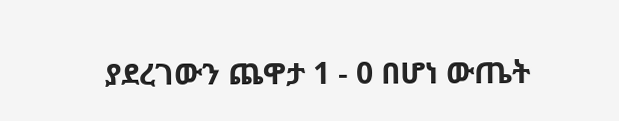ያደረገውን ጨዋታ 1 - 0 በሆነ ውጤት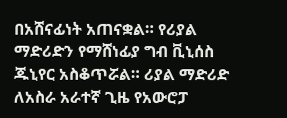በአሸናፊነት አጠናቋል። የሪያል ማድሪድን የማሸነፊያ ግብ ቪኒሰስ ጁኒየር አስቆጥሯል። ሪያል ማድሪድ ለአስራ አራተኛ ጊዜ የአውሮፓ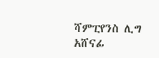ሻምፒየንስ ሊግ አሸናፊ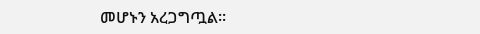መሆኑን አረጋግጧል።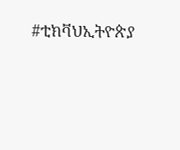#ቲክቫህኢትዮጵያ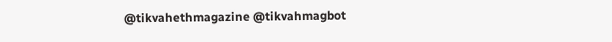@tikvahethmagazine @tikvahmagbot